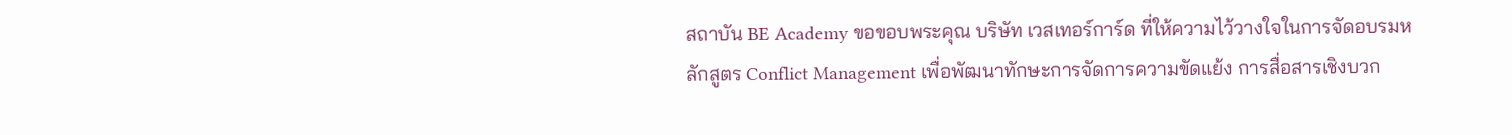สถาบัน BE Academy ขอขอบพระคุณ บริษัท เวสเทอร์การ์ด ที่ให้ความไว้วางใจในการจัดอบรมหลักสูตร Conflict Management เพื่อพัฒนาทักษะการจัดการความขัดแย้ง การสื่อสารเชิงบวก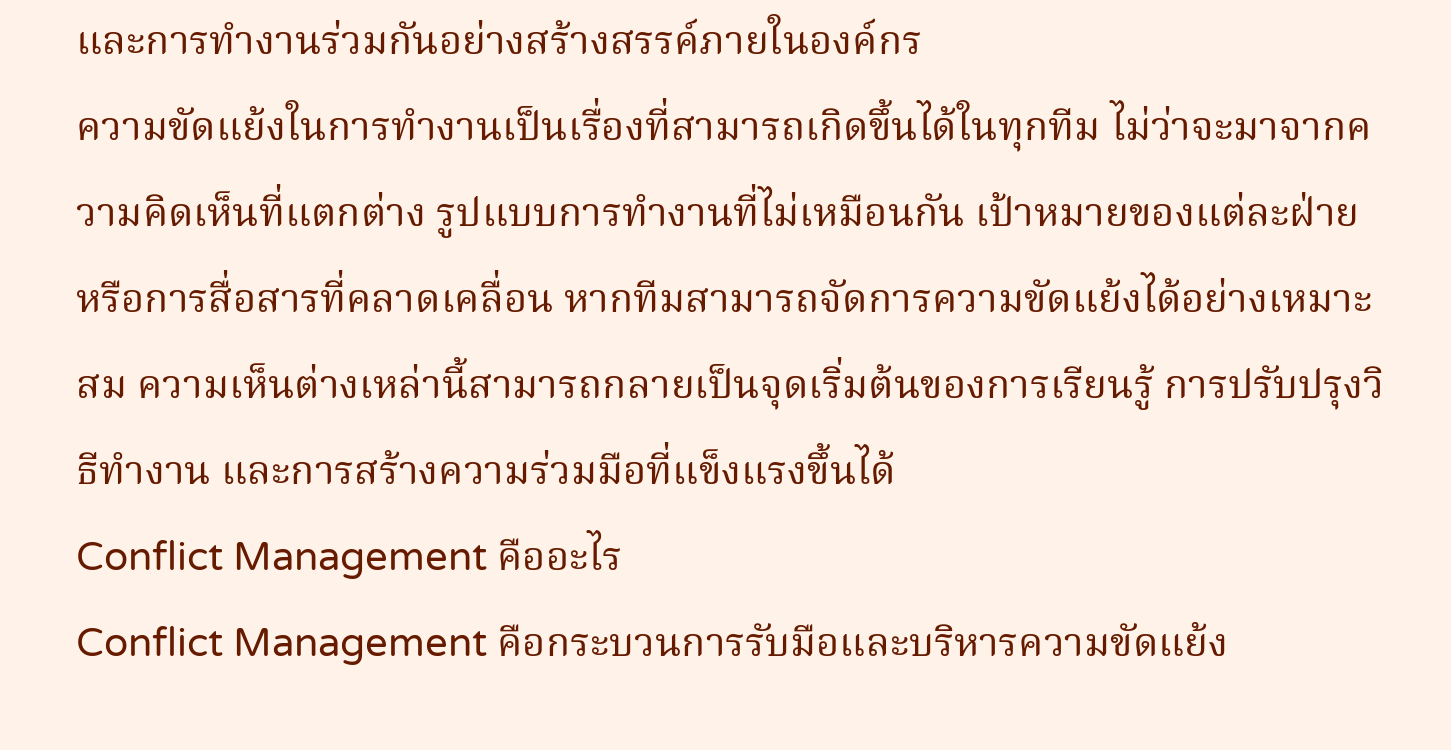และการทำงานร่วมกันอย่างสร้างสรรค์ภายในองค์กร
ความขัดแย้งในการทำงานเป็นเรื่องที่สามารถเกิดขึ้นได้ในทุกทีม ไม่ว่าจะมาจากความคิดเห็นที่แตกต่าง รูปแบบการทำงานที่ไม่เหมือนกัน เป้าหมายของแต่ละฝ่าย หรือการสื่อสารที่คลาดเคลื่อน หากทีมสามารถจัดการความขัดแย้งได้อย่างเหมาะสม ความเห็นต่างเหล่านี้สามารถกลายเป็นจุดเริ่มต้นของการเรียนรู้ การปรับปรุงวิธีทำงาน และการสร้างความร่วมมือที่แข็งแรงขึ้นได้
Conflict Management คืออะไร
Conflict Management คือกระบวนการรับมือและบริหารความขัดแย้ง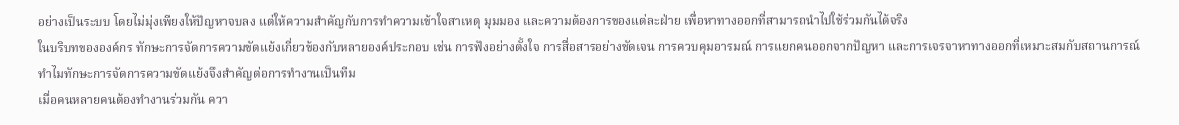อย่างเป็นระบบ โดยไม่มุ่งเพียงให้ปัญหาจบลง แต่ให้ความสำคัญกับการทำความเข้าใจสาเหตุ มุมมอง และความต้องการของแต่ละฝ่าย เพื่อหาทางออกที่สามารถนำไปใช้ร่วมกันได้จริง
ในบริบทขององค์กร ทักษะการจัดการความขัดแย้งเกี่ยวข้องกับหลายองค์ประกอบ เช่น การฟังอย่างตั้งใจ การสื่อสารอย่างชัดเจน การควบคุมอารมณ์ การแยกคนออกจากปัญหา และการเจรจาหาทางออกที่เหมาะสมกับสถานการณ์
ทำไมทักษะการจัดการความขัดแย้งจึงสำคัญต่อการทำงานเป็นทีม
เมื่อคนหลายคนต้องทำงานร่วมกัน ควา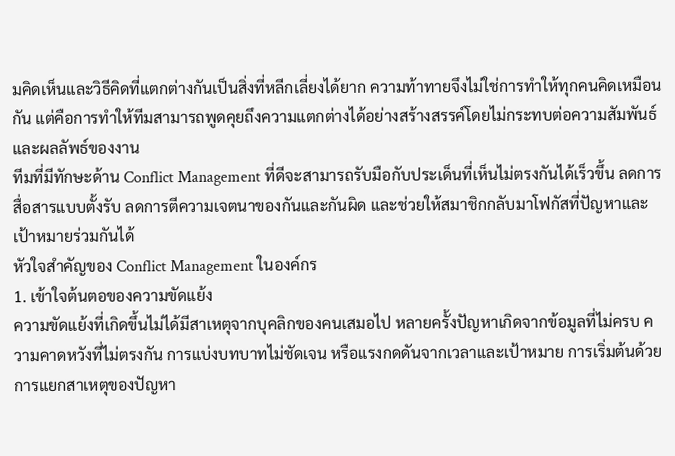มคิดเห็นและวิธีคิดที่แตกต่างกันเป็นสิ่งที่หลีกเลี่ยงได้ยาก ความท้าทายจึงไม่ใช่การทำให้ทุกคนคิดเหมือนกัน แต่คือการทำให้ทีมสามารถพูดคุยถึงความแตกต่างได้อย่างสร้างสรรค์โดยไม่กระทบต่อความสัมพันธ์และผลลัพธ์ของงาน
ทีมที่มีทักษะด้าน Conflict Management ที่ดีจะสามารถรับมือกับประเด็นที่เห็นไม่ตรงกันได้เร็วขึ้น ลดการสื่อสารแบบตั้งรับ ลดการตีความเจตนาของกันและกันผิด และช่วยให้สมาชิกกลับมาโฟกัสที่ปัญหาและเป้าหมายร่วมกันได้
หัวใจสำคัญของ Conflict Management ในองค์กร
1. เข้าใจต้นตอของความขัดแย้ง
ความขัดแย้งที่เกิดขึ้นไม่ได้มีสาเหตุจากบุคลิกของคนเสมอไป หลายครั้งปัญหาเกิดจากข้อมูลที่ไม่ครบ ความคาดหวังที่ไม่ตรงกัน การแบ่งบทบาทไม่ชัดเจน หรือแรงกดดันจากเวลาและเป้าหมาย การเริ่มต้นด้วยการแยกสาเหตุของปัญหา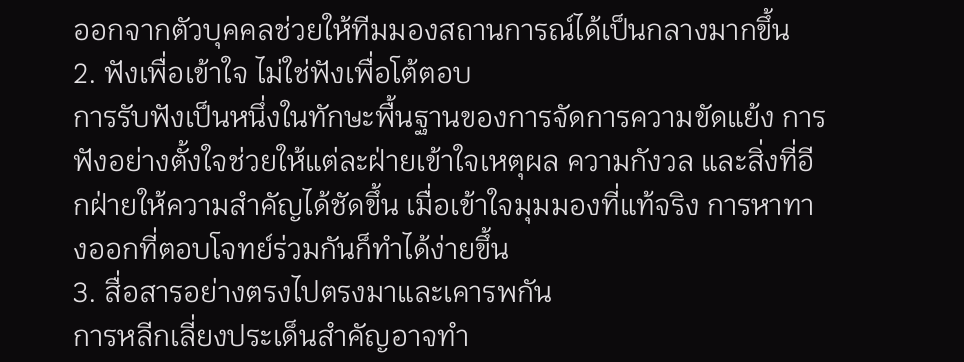ออกจากตัวบุคคลช่วยให้ทีมมองสถานการณ์ได้เป็นกลางมากขึ้น
2. ฟังเพื่อเข้าใจ ไม่ใช่ฟังเพื่อโต้ตอบ
การรับฟังเป็นหนึ่งในทักษะพื้นฐานของการจัดการความขัดแย้ง การฟังอย่างตั้งใจช่วยให้แต่ละฝ่ายเข้าใจเหตุผล ความกังวล และสิ่งที่อีกฝ่ายให้ความสำคัญได้ชัดขึ้น เมื่อเข้าใจมุมมองที่แท้จริง การหาทางออกที่ตอบโจทย์ร่วมกันก็ทำได้ง่ายขึ้น
3. สื่อสารอย่างตรงไปตรงมาและเคารพกัน
การหลีกเลี่ยงประเด็นสำคัญอาจทำ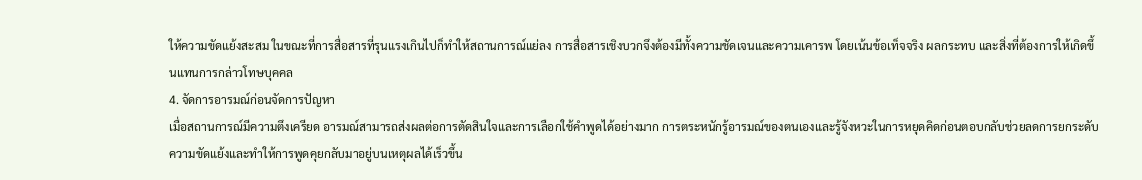ให้ความขัดแย้งสะสม ในขณะที่การสื่อสารที่รุนแรงเกินไปก็ทำให้สถานการณ์แย่ลง การสื่อสารเชิงบวกจึงต้องมีทั้งความชัดเจนและความเคารพ โดยเน้นข้อเท็จจริง ผลกระทบ และสิ่งที่ต้องการให้เกิดขึ้นแทนการกล่าวโทษบุคคล
4. จัดการอารมณ์ก่อนจัดการปัญหา
เมื่อสถานการณ์มีความตึงเครียด อารมณ์สามารถส่งผลต่อการตัดสินใจและการเลือกใช้คำพูดได้อย่างมาก การตระหนักรู้อารมณ์ของตนเองและรู้จังหวะในการหยุดคิดก่อนตอบกลับช่วยลดการยกระดับความขัดแย้งและทำให้การพูดคุยกลับมาอยู่บนเหตุผลได้เร็วขึ้น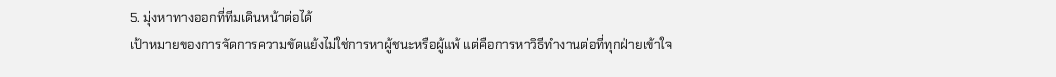5. มุ่งหาทางออกที่ทีมเดินหน้าต่อได้
เป้าหมายของการจัดการความขัดแย้งไม่ใช่การหาผู้ชนะหรือผู้แพ้ แต่คือการหาวิธีทำงานต่อที่ทุกฝ่ายเข้าใจ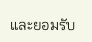และยอมรับ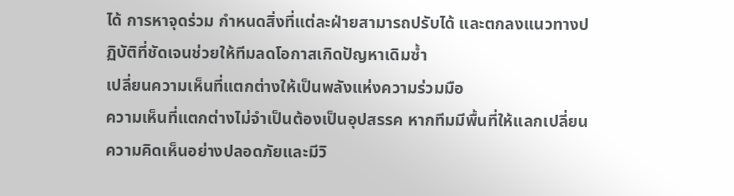ได้ การหาจุดร่วม กำหนดสิ่งที่แต่ละฝ่ายสามารถปรับได้ และตกลงแนวทางปฏิบัติที่ชัดเจนช่วยให้ทีมลดโอกาสเกิดปัญหาเดิมซ้ำ
เปลี่ยนความเห็นที่แตกต่างให้เป็นพลังแห่งความร่วมมือ
ความเห็นที่แตกต่างไม่จำเป็นต้องเป็นอุปสรรค หากทีมมีพื้นที่ให้แลกเปลี่ยนความคิดเห็นอย่างปลอดภัยและมีวิ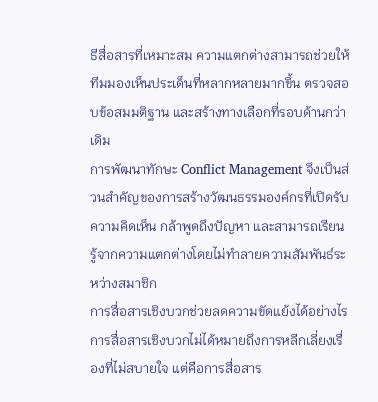ธีสื่อสารที่เหมาะสม ความแตกต่างสามารถช่วยให้ทีมมองเห็นประเด็นที่หลากหลายมากขึ้น ตรวจสอบข้อสมมติฐาน และสร้างทางเลือกที่รอบด้านกว่าเดิม
การพัฒนาทักษะ Conflict Management จึงเป็นส่วนสำคัญของการสร้างวัฒนธรรมองค์กรที่เปิดรับความคิดเห็น กล้าพูดถึงปัญหา และสามารถเรียนรู้จากความแตกต่างโดยไม่ทำลายความสัมพันธ์ระหว่างสมาชิก
การสื่อสารเชิงบวกช่วยลดความขัดแย้งได้อย่างไร
การสื่อสารเชิงบวกไม่ได้หมายถึงการหลีกเลี่ยงเรื่องที่ไม่สบายใจ แต่คือการสื่อสาร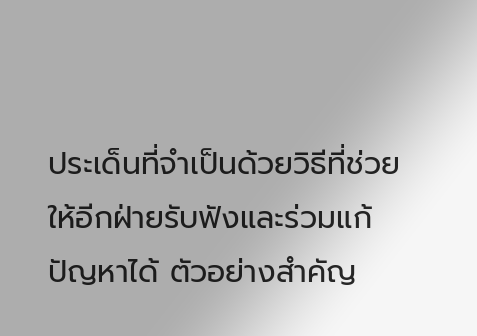ประเด็นที่จำเป็นด้วยวิธีที่ช่วยให้อีกฝ่ายรับฟังและร่วมแก้ปัญหาได้ ตัวอย่างสำคัญ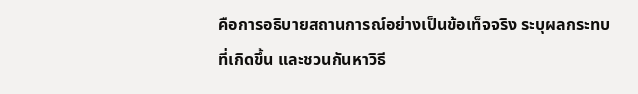คือการอธิบายสถานการณ์อย่างเป็นข้อเท็จจริง ระบุผลกระทบที่เกิดขึ้น และชวนกันหาวิธี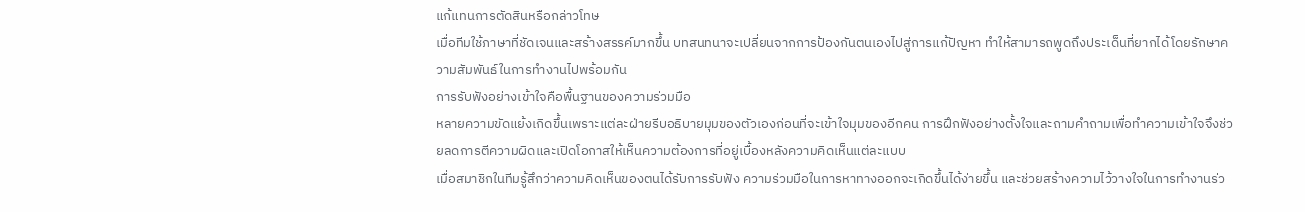แก้แทนการตัดสินหรือกล่าวโทษ
เมื่อทีมใช้ภาษาที่ชัดเจนและสร้างสรรค์มากขึ้น บทสนทนาจะเปลี่ยนจากการป้องกันตนเองไปสู่การแก้ปัญหา ทำให้สามารถพูดถึงประเด็นที่ยากได้โดยรักษาความสัมพันธ์ในการทำงานไปพร้อมกัน
การรับฟังอย่างเข้าใจคือพื้นฐานของความร่วมมือ
หลายความขัดแย้งเกิดขึ้นเพราะแต่ละฝ่ายรีบอธิบายมุมของตัวเองก่อนที่จะเข้าใจมุมของอีกคน การฝึกฟังอย่างตั้งใจและถามคำถามเพื่อทำความเข้าใจจึงช่วยลดการตีความผิดและเปิดโอกาสให้เห็นความต้องการที่อยู่เบื้องหลังความคิดเห็นแต่ละแบบ
เมื่อสมาชิกในทีมรู้สึกว่าความคิดเห็นของตนได้รับการรับฟัง ความร่วมมือในการหาทางออกจะเกิดขึ้นได้ง่ายขึ้น และช่วยสร้างความไว้วางใจในการทำงานร่ว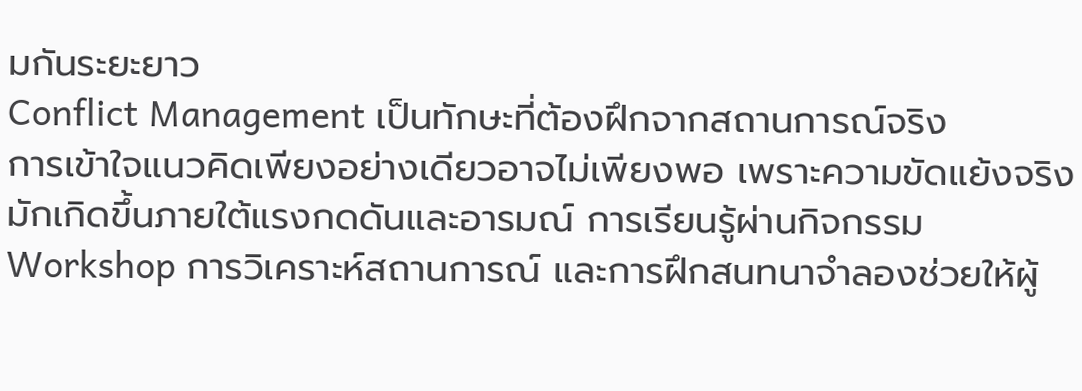มกันระยะยาว
Conflict Management เป็นทักษะที่ต้องฝึกจากสถานการณ์จริง
การเข้าใจแนวคิดเพียงอย่างเดียวอาจไม่เพียงพอ เพราะความขัดแย้งจริงมักเกิดขึ้นภายใต้แรงกดดันและอารมณ์ การเรียนรู้ผ่านกิจกรรม Workshop การวิเคราะห์สถานการณ์ และการฝึกสนทนาจำลองช่วยให้ผู้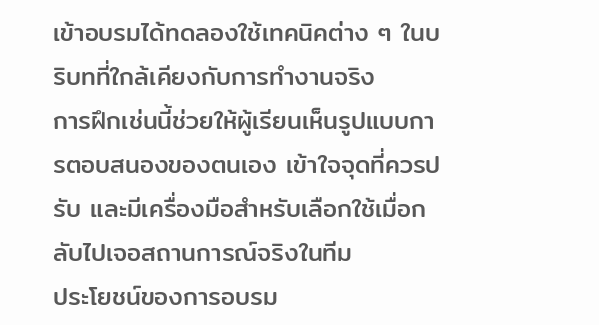เข้าอบรมได้ทดลองใช้เทคนิคต่าง ๆ ในบริบทที่ใกล้เคียงกับการทำงานจริง
การฝึกเช่นนี้ช่วยให้ผู้เรียนเห็นรูปแบบการตอบสนองของตนเอง เข้าใจจุดที่ควรปรับ และมีเครื่องมือสำหรับเลือกใช้เมื่อกลับไปเจอสถานการณ์จริงในทีม
ประโยชน์ของการอบรม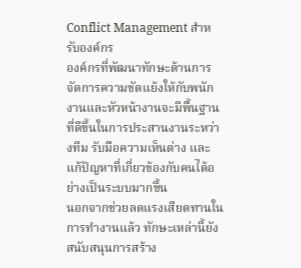Conflict Management สำหรับองค์กร
องค์กรที่พัฒนาทักษะด้านการจัดการความขัดแย้งให้กับพนักงานและหัวหน้างานจะมีพื้นฐานที่ดีขึ้นในการประสานงานระหว่างทีม รับมือความเห็นต่าง และแก้ปัญหาที่เกี่ยวข้องกับคนได้อย่างเป็นระบบมากขึ้น
นอกจากช่วยลดแรงเสียดทานในการทำงานแล้ว ทักษะเหล่านี้ยังสนับสนุนการสร้าง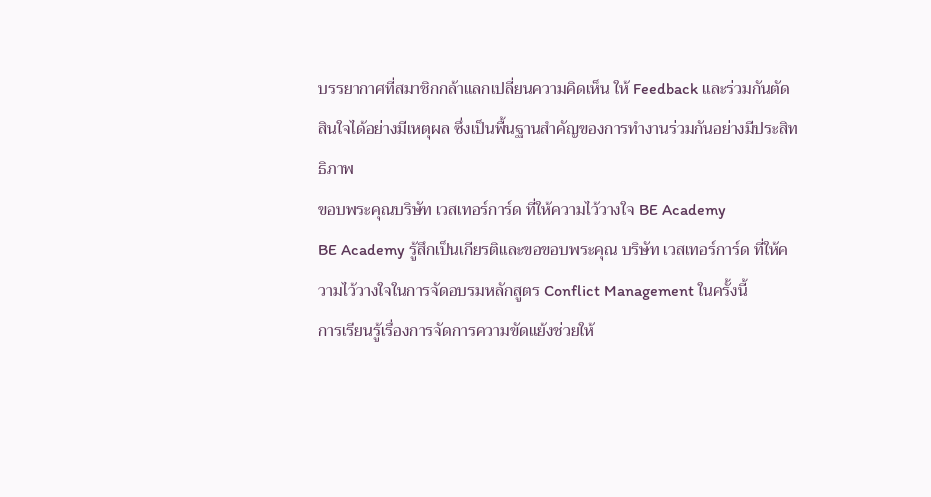บรรยากาศที่สมาชิกกล้าแลกเปลี่ยนความคิดเห็น ให้ Feedback และร่วมกันตัดสินใจได้อย่างมีเหตุผล ซึ่งเป็นพื้นฐานสำคัญของการทำงานร่วมกันอย่างมีประสิทธิภาพ
ขอบพระคุณบริษัท เวสเทอร์การ์ด ที่ให้ความไว้วางใจ BE Academy
BE Academy รู้สึกเป็นเกียรติและขอขอบพระคุณ บริษัท เวสเทอร์การ์ด ที่ให้ความไว้วางใจในการจัดอบรมหลักสูตร Conflict Management ในครั้งนี้
การเรียนรู้เรื่องการจัดการความขัดแย้งช่วยให้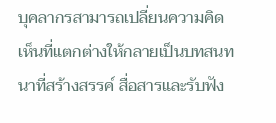บุคลากรสามารถเปลี่ยนความคิดเห็นที่แตกต่างให้กลายเป็นบทสนทนาที่สร้างสรรค์ สื่อสารและรับฟัง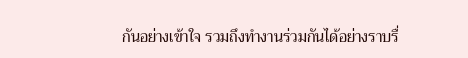กันอย่างเข้าใจ รวมถึงทำงานร่วมกันได้อย่างราบรื่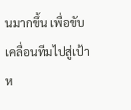นมากขึ้น เพื่อขับเคลื่อนทีมไปสู่เป้าห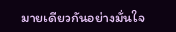มายเดียวกันอย่างมั่นใจ